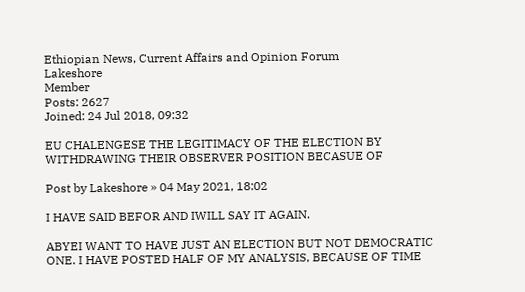Ethiopian News, Current Affairs and Opinion Forum
Lakeshore
Member
Posts: 2627
Joined: 24 Jul 2018, 09:32

EU CHALENGESE THE LEGITIMACY OF THE ELECTION BY WITHDRAWING THEIR OBSERVER POSITION BECASUE OF

Post by Lakeshore » 04 May 2021, 18:02

I HAVE SAID BEFOR AND IWILL SAY IT AGAIN.

ABYEI WANT TO HAVE JUST AN ELECTION BUT NOT DEMOCRATIC ONE. I HAVE POSTED HALF OF MY ANALYSIS, BECAUSE OF TIME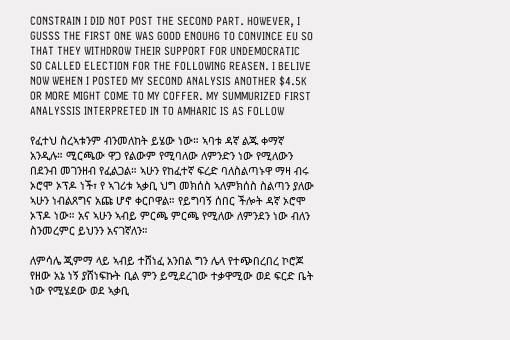CONSTRAIN I DID NOT POST THE SECOND PART. HOWEVER, I GUSSS THE FIRST ONE WAS GOOD ENOUHG TO CONVINCE EU SO THAT THEY WITHDROW THEIR SUPPORT FOR UNDEMOCRATIC SO CALLED ELECTION FOR THE FOLLOWING REASEN. I BELIVE NOW WEHEN I POSTED MY SECOND ANALYSIS ANOTHER $4.5K OR MORE MIGHT COME TO MY COFFER. MY SUMMURIZED FIRST ANALYSSIS INTERPRETED IN TO AMHARIC IS AS FOLLOW

የፈተህ ስረኣቱንም ብንመለከት ይሄው ነው። ኣባቱ ዳኛ ልጁ ቀማኛ አንዲሉ። ሚርጫው ዋጋ የልውም የሚባለው ለምንድን ነው የሚለውን በደንብ መገንዘብ የፈልጋል። ኣሁን የከፈተኛ ፍረድ ባለስልጣኑዋ ማዛ ብሩ ኦሮሞ ኦፕዶ ነች፣ የ ኣገሪቱ ኣቃቢ ህግ መክሰስ ኣለምክሰስ ስልጣን ያለው ኣሁን ነብልጸግና አጩ ሆኖ ቀርቦዋል። የይግባኝ ሰበር ችሎት ዳኛ ኦሮሞ ኦፕዶ ነው። አና ኣሁን ኣብይ ምርጫ ምርጫ የሚለው ለምንደን ነው ብለን ስንመረምር ይህንን አናገኛለን።

ለምሳሌ ጂምማ ላይ ኣብይ ተሸነፈ አንበል ግን ሌላ የተጭበረበረ ኮሮጆ የዘው አኔ ነኝ ያሸነፍኩት ቢል ምን ይሚደረገው ተቃዋሚው ወደ ፍርድ ቤት ነው የሚሄደው ወደ ኣቃቢ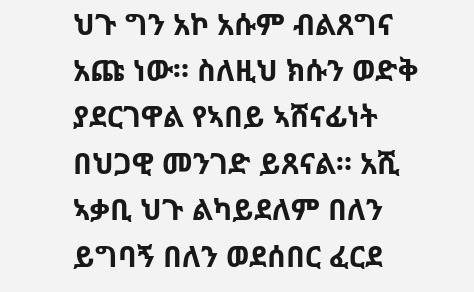ህጉ ግን አኮ አሱም ብልጸግና አጩ ነው። ስለዚህ ክሱን ወድቅ ያደርገዋል የኣበይ ኣሸናፊነት በህጋዊ መንገድ ይጸናል። አሺ ኣቃቢ ህጉ ልካይደለም በለን ይግባኝ በለን ወደሰበር ፈርደ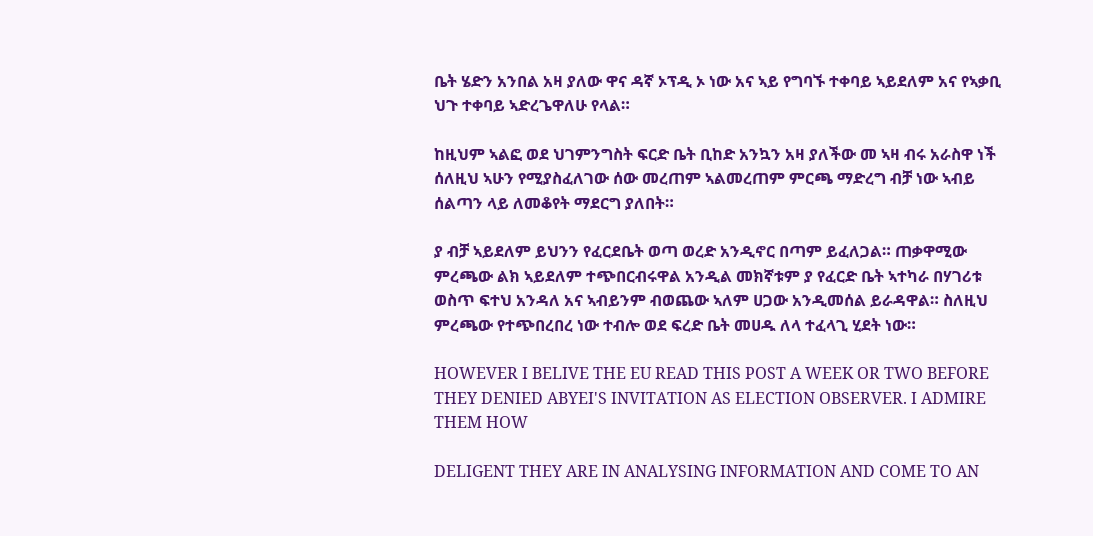ቤት ሄድን አንበል አዛ ያለው ዋና ዳኛ ኦፕዲ ኦ ነው አና ኣይ የግባኙ ተቀባይ ኣይደለም አና የኣቃቢ ህጉ ተቀባይ ኣድረጌዋለሁ የላል።

ከዚህም ኣልፎ ወደ ህገምንግስት ፍርድ ቤት ቢከድ አንኳን አዛ ያለችው መ ኣዛ ብሩ አራስዋ ነች ሰለዚህ ኣሁን የሚያስፈለገው ሰው መረጠም ኣልመረጠም ምርጫ ማድረግ ብቻ ነው ኣብይ ሰልጣን ላይ ለመቆየት ማደርግ ያለበት።

ያ ብቻ ኣይደለም ይህንን የፈርደቤት ወጣ ወረድ አንዲኖር በጣም ይፈለጋል። ጠቃዋሚው ምረጫው ልክ ኣይደለም ተጭበርብሩዋል አንዲል መክኛቱም ያ የፈርድ ቤት ኣተካራ በሃገሪቱ ወስጥ ፍተህ አንዳለ አና ኣብይንም ብወጨው ኣለም ሀጋው አንዲመሰል ይራዳዋል። ስለዚህ ምረጫው የተጭበረበረ ነው ተብሎ ወደ ፍረድ ቤት መሀዱ ለላ ተፈላጊ ሂደት ነው።

HOWEVER I BELIVE THE EU READ THIS POST A WEEK OR TWO BEFORE THEY DENIED ABYEI'S INVITATION AS ELECTION OBSERVER. I ADMIRE THEM HOW

DELIGENT THEY ARE IN ANALYSING INFORMATION AND COME TO AN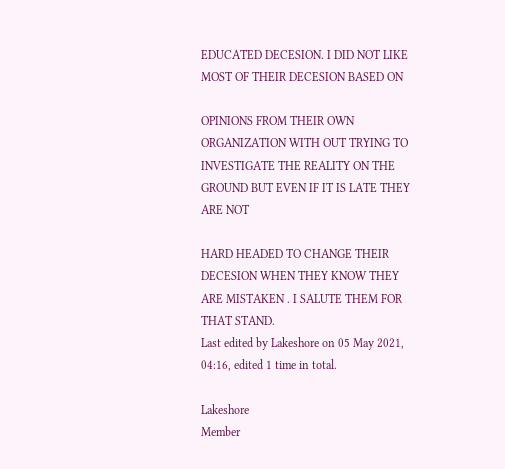EDUCATED DECESION. I DID NOT LIKE MOST OF THEIR DECESION BASED ON

OPINIONS FROM THEIR OWN ORGANIZATION WITH OUT TRYING TO INVESTIGATE THE REALITY ON THE GROUND BUT EVEN IF IT IS LATE THEY ARE NOT

HARD HEADED TO CHANGE THEIR DECESION WHEN THEY KNOW THEY ARE MISTAKEN . I SALUTE THEM FOR THAT STAND.
Last edited by Lakeshore on 05 May 2021, 04:16, edited 1 time in total.

Lakeshore
Member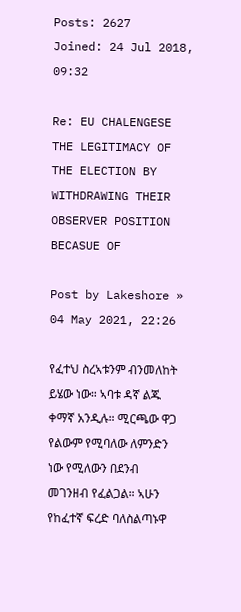Posts: 2627
Joined: 24 Jul 2018, 09:32

Re: EU CHALENGESE THE LEGITIMACY OF THE ELECTION BY WITHDRAWING THEIR OBSERVER POSITION BECASUE OF

Post by Lakeshore » 04 May 2021, 22:26

የፈተህ ስረኣቱንም ብንመለከት ይሄው ነው። ኣባቱ ዳኛ ልጁ ቀማኛ አንዲሉ። ሚርጫው ዋጋ የልውም የሚባለው ለምንድን ነው የሚለውን በደንብ መገንዘብ የፈልጋል። ኣሁን የከፈተኛ ፍረድ ባለስልጣኑዋ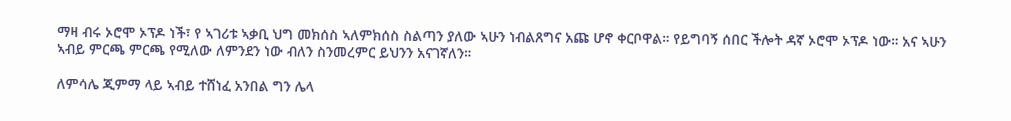ማዛ ብሩ ኦሮሞ ኦፕዶ ነች፣ የ ኣገሪቱ ኣቃቢ ህግ መክሰስ ኣለምክሰስ ስልጣን ያለው ኣሁን ነብልጸግና አጩ ሆኖ ቀርቦዋል። የይግባኝ ሰበር ችሎት ዳኛ ኦሮሞ ኦፕዶ ነው። አና ኣሁን ኣብይ ምርጫ ምርጫ የሚለው ለምንደን ነው ብለን ስንመረምር ይህንን አናገኛለን።

ለምሳሌ ጂምማ ላይ ኣብይ ተሸነፈ አንበል ግን ሌላ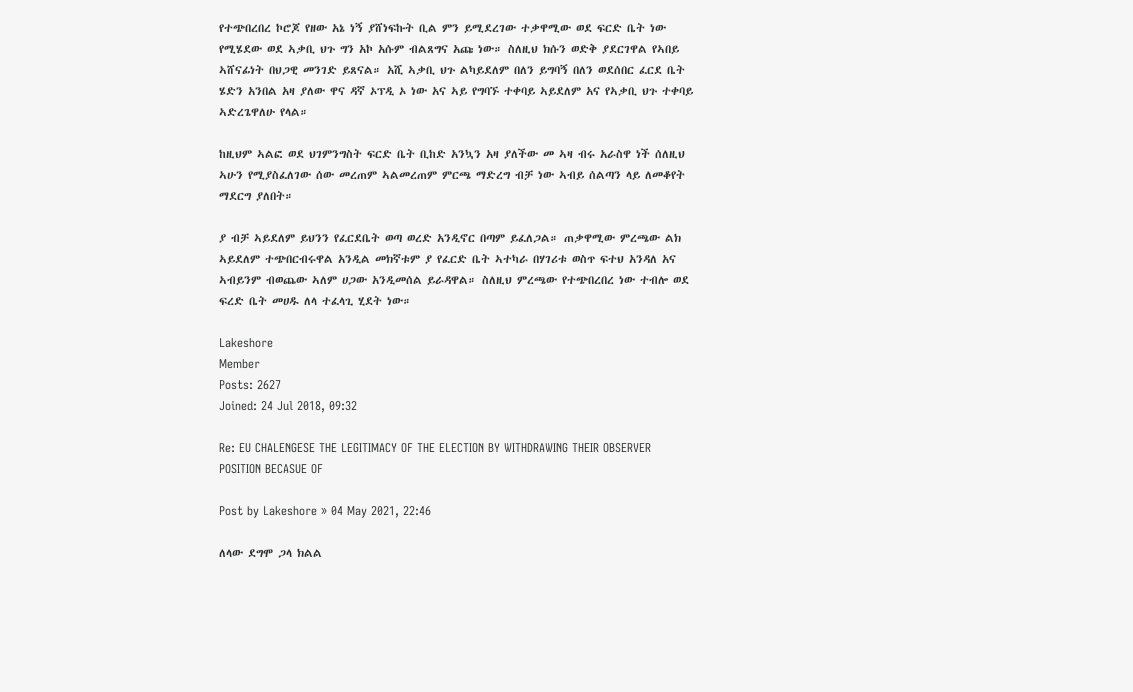የተጭበረበረ ኮሮጆ የዘው አኔ ነኝ ያሸነፍኩት ቢል ምን ይሚደረገው ተቃዋሚው ወደ ፍርድ ቤት ነው የሚሄደው ወደ ኣቃቢ ህጉ ግን አኮ አሱም ብልጸግና አጩ ነው። ስለዚህ ክሱን ወድቅ ያደርገዋል የኣበይ ኣሸናፊነት በህጋዊ መንገድ ይጸናል። አሺ ኣቃቢ ህጉ ልካይደለም በለን ይግባኝ በለን ወደሰበር ፈርደ ቤት ሄድን አንበል አዛ ያለው ዋና ዳኛ ኦፕዲ ኦ ነው አና ኣይ የግባኙ ተቀባይ ኣይደለም አና የኣቃቢ ህጉ ተቀባይ ኣድረጌዋለሁ የላል።

ከዚህም ኣልፎ ወደ ህገምንግስት ፍርድ ቤት ቢከድ አንኳን አዛ ያለችው መ ኣዛ ብሩ አራስዋ ነች ሰለዚህ ኣሁን የሚያስፈለገው ሰው መረጠም ኣልመረጠም ምርጫ ማድረግ ብቻ ነው ኣብይ ሰልጣን ላይ ለመቆየት ማደርግ ያለበት።

ያ ብቻ ኣይደለም ይህንን የፈርደቤት ወጣ ወረድ አንዲኖር በጣም ይፈለጋል። ጠቃዋሚው ምረጫው ልክ ኣይደለም ተጭበርብሩዋል አንዲል መክኛቱም ያ የፈርድ ቤት ኣተካራ በሃገሪቱ ወስጥ ፍተህ አንዳለ አና ኣብይንም ብወጨው ኣለም ሀጋው አንዲመሰል ይራዳዋል። ስለዚህ ምረጫው የተጭበረበረ ነው ተብሎ ወደ ፍረድ ቤት መሀዱ ለላ ተፈላጊ ሂደት ነው።

Lakeshore
Member
Posts: 2627
Joined: 24 Jul 2018, 09:32

Re: EU CHALENGESE THE LEGITIMACY OF THE ELECTION BY WITHDRAWING THEIR OBSERVER POSITION BECASUE OF

Post by Lakeshore » 04 May 2021, 22:46

ለላው ደግሞ ጋላ ክልል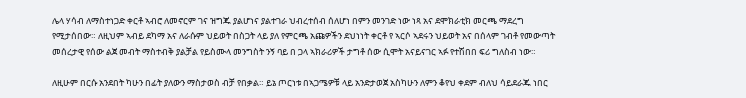ሌላ ሃሳብ ለማስተነጋድ ቀርቶ ኣብሮ ለመኖርም ገና ዝግጁ ያልሆነና ያልተገራ ህብረተሰብ ሰለሆነ በምን መንገድ ነው ነጻ አና ደሞክራቲክ መርጫ ማደረግ የሚታሰበው። ለዚህም ኣብይ ደካማ አና ለራሱም ህይወት በስጋት ላይ ያለ የምርጫ አጩዎችን ደህነነት ቀርቶ የ ኣርሶ ኣደሩን ህይወት አና በሰላም ገብቶ የመውጣት መሰረታዊ የሰው ልጀ መብት ማስተብቅ ያልቻል የይስሙላ መንግስት ንኝ ባይ በ ጋላ ኣክራሪዎች ታግቶ ሰው ሲሞት አናይናገር ኣፉ የተሽበበ ፍሪ ግለስብ ነው።

ለዚሁም በርሱ አንደበት ካሁን በፊት ያለውን ማስታወስ ብቻ የበቃል። ይኔ ጦርነቱ በኣጋሜዎቹ ላይ አንድታወጀ አስካሁን ለምን ቆየህ ቀደም ብለህ ሳይደራጁ ነበር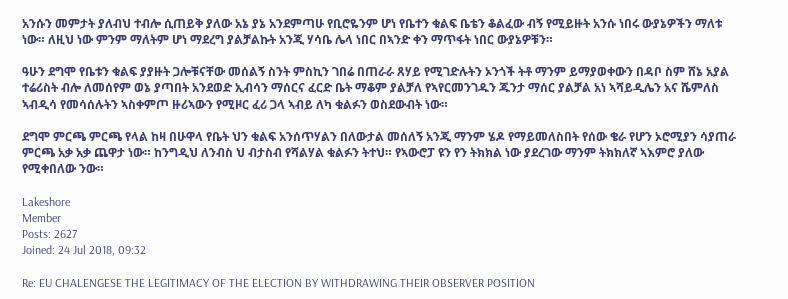አንሱን መምታት ያለብህ ተብሎ ሲጠይቅ ያለው አኔ ያኔ አንደምጣሁ የቢሮዬንም ሆነ የቤተን ቁልፍ ቤቴን ቆልፈው ብኝ የሚይዙት አንሱ ነበሩ ውያኔዎችን ማለቱ ነው። ለዚህ ነው ምንም ማለትም ሆነ ማደረግ ያልቻልኩት አንጂ ሃሳቤ ሌላ ነበር በኣንድ ቀን ማጥፋት ነበር ውያኔዎቹን።

ዓሁን ደግሞ የቤቱን ቁልፍ ያያዙት ጋሎቹናቸው መሰልኝ ስንት ምስኪን ገበሬ በጠራራ ጸሃይ የሚገድሉትን ኦንጎች ትቶ ማንም ይማያወቀውን በዳቦ ስም ሸኔ አያል ተሬሪስት ብሎ ለመሰየም ወኔ ያጣበት አንደወድ ኢብሳን ማሰርና ፈርድ ቤት ማቆም ያልቻለ የኣየርመንገዱን ጁንታ ማሰር ያልቻል አነ ኣሻይዲሌን አና ሼምለስ ኣብዲሳ የመሳሰሉትን ኣስቀምጦ ዙሪኣውን የሚዞር ፈሪ ጋላ ኣብይ ለካ ቁልፉን ወስደውብት ነው።

ደግሞ ምርጫ ምርጫ የላል ከዛ በሁዋላ የቤት ህን ቁልፍ አንሰጥሃልን በለውታል መሰለኝ አንጂ ማንም ሄዶ የማይመለስበት የሰው ቄራ የሆን ኦሮሚያን ሳያጠራ ምርጫ አቃ አቃ ጨዋታ ነው። ከንግዲህ ለንብስ ህ ብታስብ የሻልሃል ቁልፉን ትተህ። የኣውሮፓ ዩን የን ትክክል ነው ያደረገው ማንም ትክክለኛ ኣእምሮ ያለው የሚቀበለው ንው።

Lakeshore
Member
Posts: 2627
Joined: 24 Jul 2018, 09:32

Re: EU CHALENGESE THE LEGITIMACY OF THE ELECTION BY WITHDRAWING THEIR OBSERVER POSITION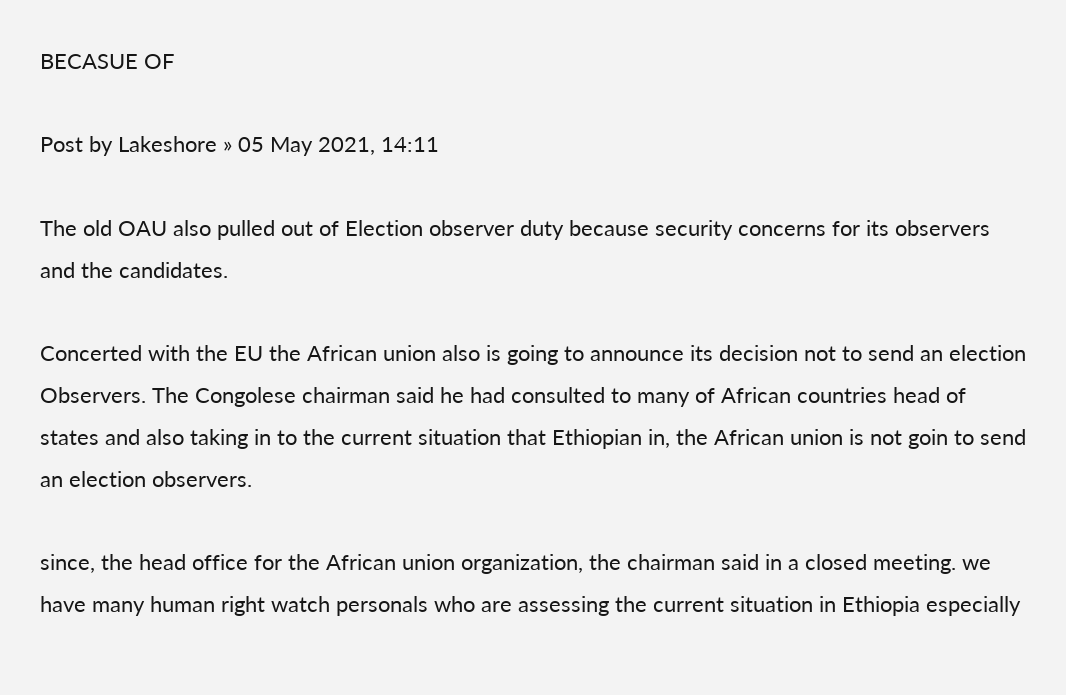BECASUE OF

Post by Lakeshore » 05 May 2021, 14:11

The old OAU also pulled out of Election observer duty because security concerns for its observers and the candidates.

Concerted with the EU the African union also is going to announce its decision not to send an election Observers. The Congolese chairman said he had consulted to many of African countries head of states and also taking in to the current situation that Ethiopian in, the African union is not goin to send an election observers.

since, the head office for the African union organization, the chairman said in a closed meeting. we have many human right watch personals who are assessing the current situation in Ethiopia especially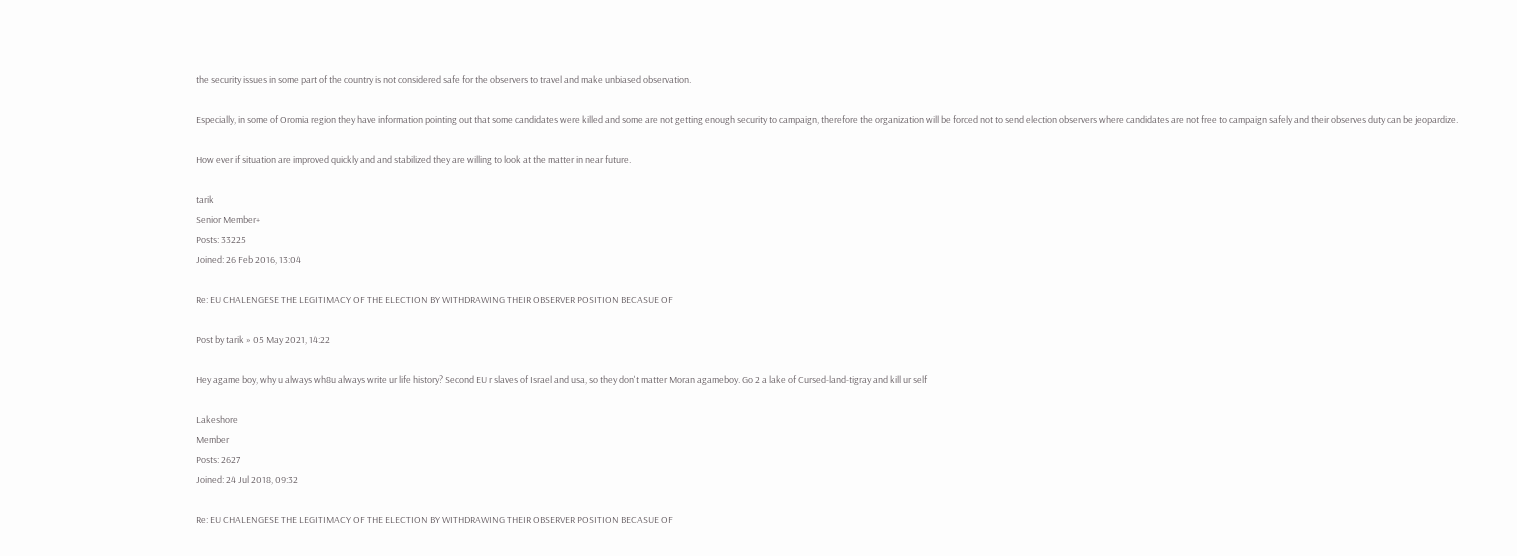the security issues in some part of the country is not considered safe for the observers to travel and make unbiased observation.

Especially, in some of Oromia region they have information pointing out that some candidates were killed and some are not getting enough security to campaign, therefore the organization will be forced not to send election observers where candidates are not free to campaign safely and their observes duty can be jeopardize.

How ever if situation are improved quickly and and stabilized they are willing to look at the matter in near future.

tarik
Senior Member+
Posts: 33225
Joined: 26 Feb 2016, 13:04

Re: EU CHALENGESE THE LEGITIMACY OF THE ELECTION BY WITHDRAWING THEIR OBSERVER POSITION BECASUE OF

Post by tarik » 05 May 2021, 14:22

Hey agame boy, why u always wh8u always write ur life history? Second EU r slaves of Israel and usa, so they don't matter Moran agameboy. Go 2 a lake of Cursed-land-tigray and kill ur self

Lakeshore
Member
Posts: 2627
Joined: 24 Jul 2018, 09:32

Re: EU CHALENGESE THE LEGITIMACY OF THE ELECTION BY WITHDRAWING THEIR OBSERVER POSITION BECASUE OF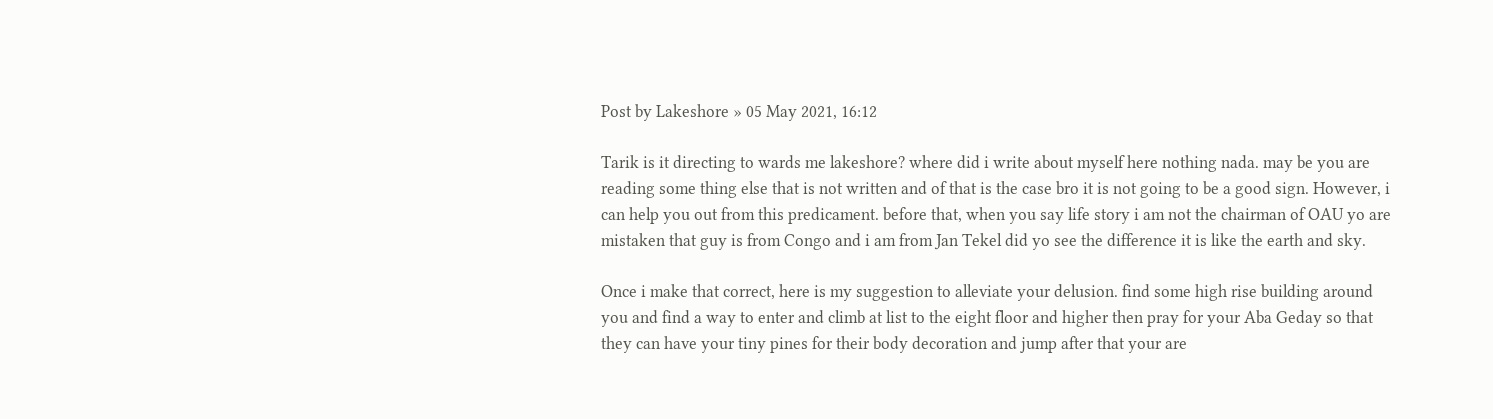Post by Lakeshore » 05 May 2021, 16:12

Tarik is it directing to wards me lakeshore? where did i write about myself here nothing nada. may be you are reading some thing else that is not written and of that is the case bro it is not going to be a good sign. However, i can help you out from this predicament. before that, when you say life story i am not the chairman of OAU yo are mistaken that guy is from Congo and i am from Jan Tekel did yo see the difference it is like the earth and sky.

Once i make that correct, here is my suggestion to alleviate your delusion. find some high rise building around you and find a way to enter and climb at list to the eight floor and higher then pray for your Aba Geday so that they can have your tiny pines for their body decoration and jump after that your are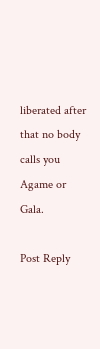liberated after that no body calls you Agame or Gala.

Post Reply